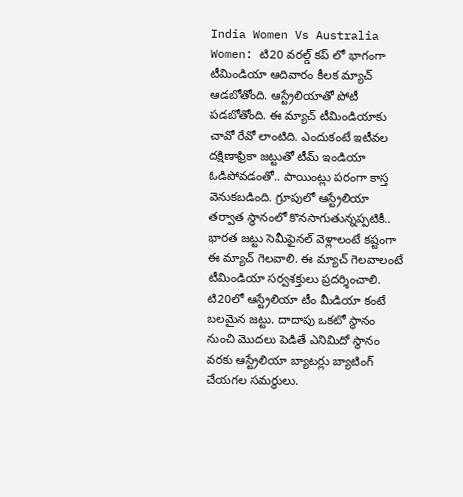India Women Vs Australia Women: టి20 వరల్డ్ కప్ లో భాగంగా టీమిండియా ఆదివారం కీలక మ్యాచ్ ఆడబోతోంది. ఆస్ట్రేలియాతో పోటీ పడబోతోంది. ఈ మ్యాచ్ టీమిండియాకు చావో రేవో లాంటిది. ఎందుకంటే ఇటీవల దక్షిణాఫ్రికా జట్టుతో టీమ్ ఇండియా ఓడిపోవడంతో.. పాయింట్లు పరంగా కాస్త వెనుకబడింది. గ్రూపులో ఆస్ట్రేలియా తర్వాత స్థానంలో కొనసాగుతున్నప్పటికీ.. భారత జట్టు సెమీఫైనల్ వెళ్లాలంటే కష్టంగా ఈ మ్యాచ్ గెలవాలి. ఈ మ్యాచ్ గెలవాలంటే టీమిండియా సర్వశక్తులు ప్రదర్శించాలి.
టి20లో ఆస్ట్రేలియా టీం మీడియా కంటే బలమైన జట్టు. దాదాపు ఒకటో స్థానం నుంచి మొదలు పెడితే ఎనిమిదో స్థానం వరకు ఆస్ట్రేలియా బ్యాటర్లు బ్యాటింగ్ చేయగల సమర్థులు.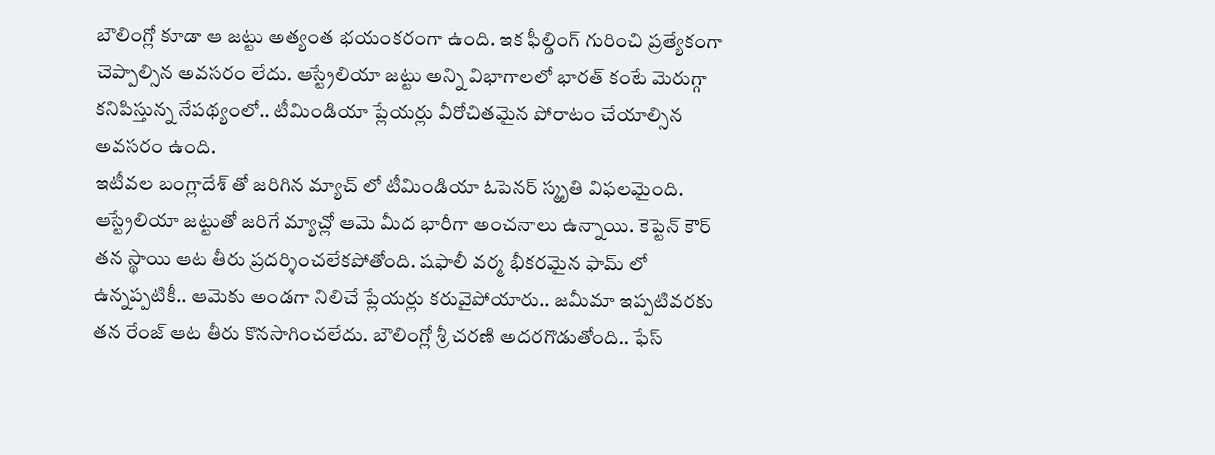బౌలింగ్లో కూడా ఆ జట్టు అత్యంత భయంకరంగా ఉంది. ఇక ఫీల్డింగ్ గురించి ప్రత్యేకంగా చెప్పాల్సిన అవసరం లేదు. ఆస్ట్రేలియా జట్టు అన్ని విభాగాలలో భారత్ కంటే మెరుగ్గా కనిపిస్తున్న నేపథ్యంలో.. టీమిండియా ప్లేయర్లు వీరోచితమైన పోరాటం చేయాల్సిన అవసరం ఉంది.
ఇటీవల బంగ్లాదేశ్ తో జరిగిన మ్యాచ్ లో టీమిండియా ఓపెనర్ స్మృతి విఫలమైంది. ఆస్ట్రేలియా జట్టుతో జరిగే మ్యాచ్లో ఆమె మీద భారీగా అంచనాలు ఉన్నాయి. కెప్టెన్ కౌర్ తన స్థాయి ఆట తీరు ప్రదర్శించలేకపోతోంది. షఫాలీ వర్మ భీకరమైన ఫామ్ లో ఉన్నప్పటికీ.. ఆమెకు అండగా నిలిచే ప్లేయర్లు కరువైపోయారు.. జమీమా ఇప్పటివరకు తన రేంజ్ ఆట తీరు కొనసాగించలేదు. బౌలింగ్లో శ్రీ చరణి అదరగొడుతోంది.. ఫేస్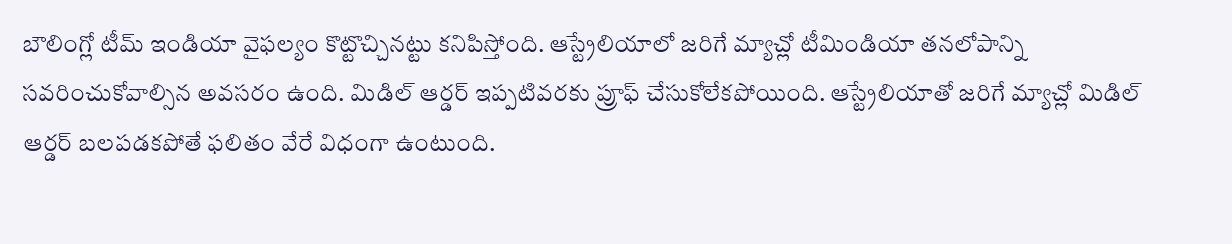బౌలింగ్లో టీమ్ ఇండియా వైఫల్యం కొట్టొచ్చినట్టు కనిపిస్తోంది. ఆస్ట్రేలియాలో జరిగే మ్యాచ్లో టీమిండియా తనలోపాన్ని సవరించుకోవాల్సిన అవసరం ఉంది. మిడిల్ ఆర్డర్ ఇప్పటివరకు ప్రూఫ్ చేసుకోలేకపోయింది. ఆస్ట్రేలియాతో జరిగే మ్యాచ్లో మిడిల్ ఆర్డర్ బలపడకపోతే ఫలితం వేరే విధంగా ఉంటుంది.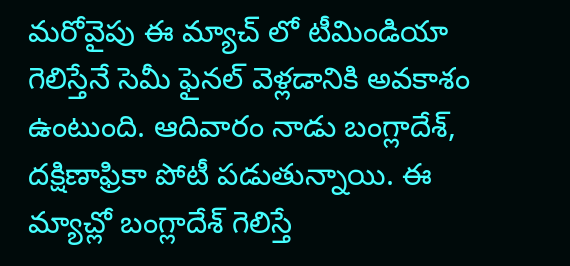మరోవైపు ఈ మ్యాచ్ లో టీమిండియా గెలిస్తేనే సెమీ ఫైనల్ వెళ్లడానికి అవకాశం ఉంటుంది. ఆదివారం నాడు బంగ్లాదేశ్, దక్షిణాఫ్రికా పోటీ పడుతున్నాయి. ఈ మ్యాచ్లో బంగ్లాదేశ్ గెలిస్తే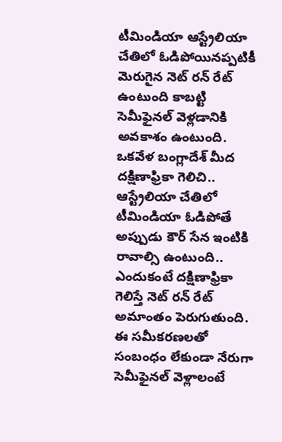టీమిండియా ఆస్ట్రేలియా చేతిలో ఓడిపోయినప్పటికీ మెరుగైన నెట్ రన్ రేట్ ఉంటుంది కాబట్టి సెమీఫైనల్ వెళ్లడానికి అవకాశం ఉంటుంది. ఒకవేళ బంగ్లాదేశ్ మీద దక్షిణాఫ్రికా గెలిచి.. ఆస్ట్రేలియా చేతిలో టీమిండియా ఓడిపోతే అప్పుడు కౌర్ సేన ఇంటికి రావాల్సి ఉంటుంది.. ఎందుకంటే దక్షిణాఫ్రికా గెలిస్తే నెట్ రన్ రేట్ అమాంతం పెరుగుతుంది. ఈ సమీకరణలతో సంబంధం లేకుండా నేరుగా సెమీఫైనల్ వెళ్లాలంటే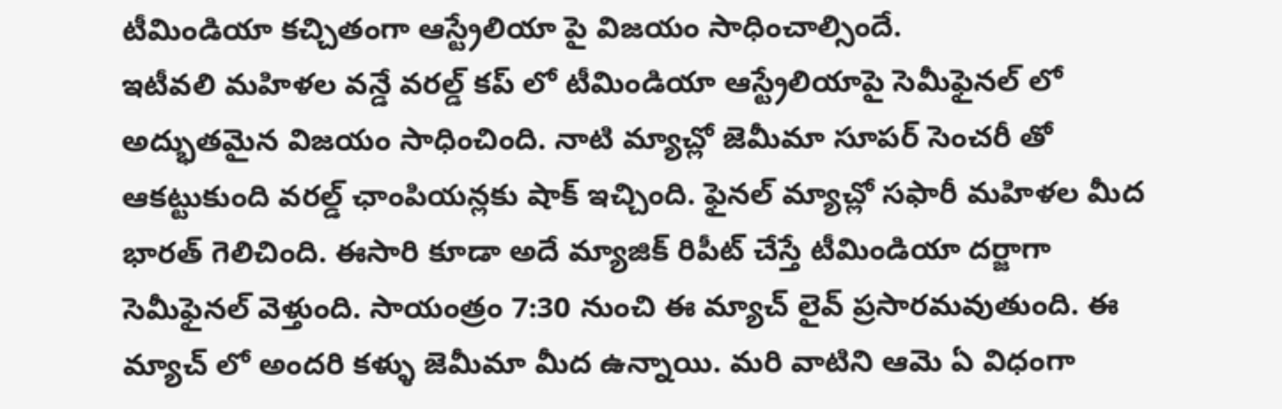టీమిండియా కచ్చితంగా ఆస్ట్రేలియా పై విజయం సాధించాల్సిందే.
ఇటీవలి మహిళల వన్డే వరల్డ్ కప్ లో టీమిండియా ఆస్ట్రేలియాపై సెమీఫైనల్ లో అద్భుతమైన విజయం సాధించింది. నాటి మ్యాచ్లో జెమీమా సూపర్ సెంచరీ తో ఆకట్టుకుంది వరల్డ్ ఛాంపియన్లకు షాక్ ఇచ్చింది. ఫైనల్ మ్యాచ్లో సఫారీ మహిళల మీద భారత్ గెలిచింది. ఈసారి కూడా అదే మ్యాజిక్ రిపీట్ చేస్తే టీమిండియా దర్జాగా సెమీఫైనల్ వెళ్తుంది. సాయంత్రం 7:30 నుంచి ఈ మ్యాచ్ లైవ్ ప్రసారమవుతుంది. ఈ మ్యాచ్ లో అందరి కళ్ళు జెమీమా మీద ఉన్నాయి. మరి వాటిని ఆమె ఏ విధంగా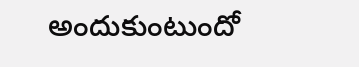అందుకుంటుందో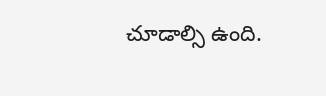చూడాల్సి ఉంది.